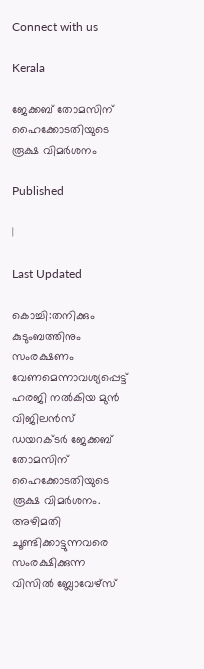Connect with us

Kerala

ജേക്കബ് തോമസിന് ഹൈക്കോടതിയുടെ രൂക്ഷ വിമര്‍ശനം

Published

|

Last Updated

കൊച്ചി:തനിക്കും കുടുംബത്തിനും സംരക്ഷണം വേണമെന്നാവശ്യപ്പെട്ട് ഹരജി നല്‍കിയ മുന്‍ വിജിലന്‍സ് ഡയറക്ടര്‍ ജേക്കബ് തോമസിന് ഹൈക്കോടതിയുടെ രൂക്ഷ വിമര്‍ശനം. അഴിമതി ചൂണ്ടിക്കാട്ടുന്നവരെ സംരക്ഷിക്കുന്ന വിസില്‍ ബ്ലോവേഴ്‌സ്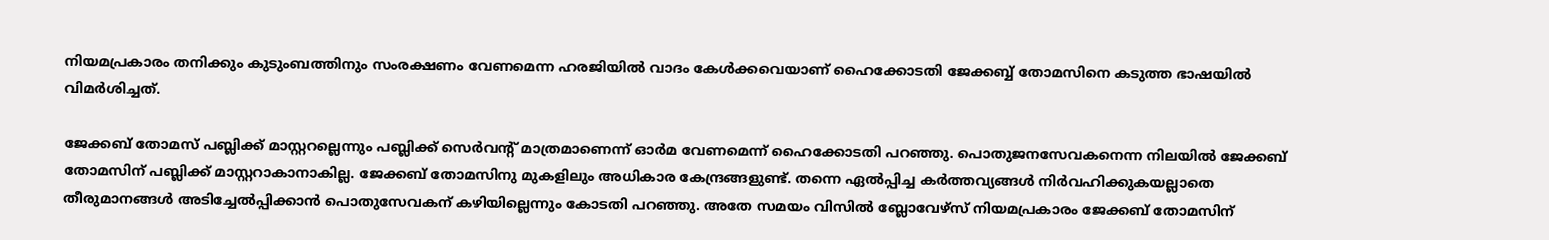നിയമപ്രകാരം തനിക്കും കുടുംബത്തിനും സംരക്ഷണം വേണമെന്ന ഹരജിയില്‍ വാദം കേള്‍ക്കവെയാണ് ഹൈക്കോടതി ജേക്കബ്ബ് തോമസിനെ കടുത്ത ഭാഷയില്‍ വിമര്‍ശിച്ചത്.

ജേക്കബ് തോമസ് പബ്ലിക്ക് മാസ്റ്ററല്ലെന്നും പബ്ലിക്ക് സെര്‍വന്റ് മാത്രമാണെന്ന് ഓര്‍മ വേണമെന്ന് ഹൈക്കോടതി പറഞ്ഞു. പൊതുജനസേവകനെന്ന നിലയില്‍ ജേക്കബ് തോമസിന് പബ്ലിക്ക് മാസ്റ്ററാകാനാകില്ല. ജേക്കബ് തോമസിനു മുകളിലും അധികാര കേന്ദ്രങ്ങളുണ്ട്. തന്നെ ഏല്‍പ്പിച്ച കര്‍ത്തവ്യങ്ങള്‍ നിര്‍വഹിക്കുകയല്ലാതെ തീരുമാനങ്ങള്‍ അടിച്ചേല്‍പ്പിക്കാന്‍ പൊതുസേവകന് കഴിയില്ലെന്നും കോടതി പറഞ്ഞു. അതേ സമയം വിസില്‍ ബ്ലോവേഴ്‌സ് നിയമപ്രകാരം ജേക്കബ് തോമസിന്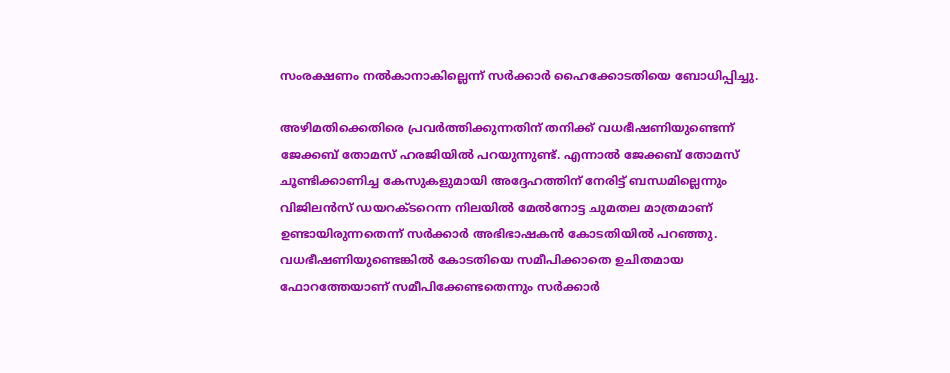സംരക്ഷണം നല്‍കാനാകില്ലെന്ന് സര്‍ക്കാര്‍ ഹൈക്കോടതിയെ ബോധിപ്പിച്ചു.

അഴിമതിക്കെതിരെ പ്രവര്‍ത്തിക്കുന്നതിന് തനിക്ക് വധഭീഷണിയുണ്ടെന്ന് ജേക്കബ് തോമസ് ഹരജിയില്‍ പറയുന്നുണ്ട്. എന്നാല്‍ ജേക്കബ് തോമസ് ചൂണ്ടിക്കാണിച്ച കേസുകളുമായി അദ്ദേഹത്തിന് നേരിട്ട് ബന്ധമില്ലെന്നും വിജിലന്‍സ് ഡയറക്ടറെന്ന നിലയില്‍ മേല്‍നോട്ട ചുമതല മാത്രമാണ് ഉണ്ടായിരുന്നതെന്ന് സര്‍ക്കാര്‍ അഭിഭാഷകന്‍ കോടതിയില്‍ പറഞ്ഞു. വധഭീഷണിയുണ്ടെങ്കില്‍ കോടതിയെ സമീപിക്കാതെ ഉചിതമായ ഫോറത്തേയാണ് സമീപിക്കേണ്ടതെന്നും സര്‍ക്കാര്‍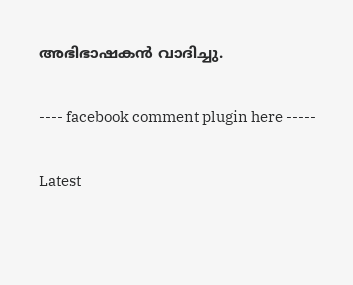അഭിഭാഷകന്‍ വാദിച്ചു.

---- facebook comment plugin here -----

Latest